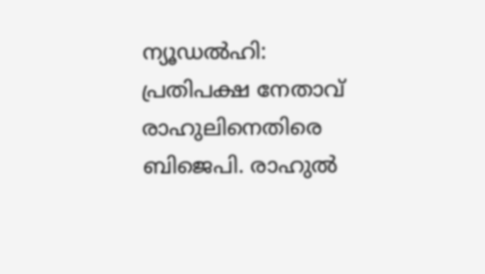ന്യൂഡൽഹി: പ്രതിപക്ഷ നേതാവ് രാഹുലിനെതിരെ ബിജെപി. രാഹുൽ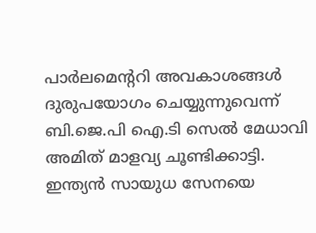പാർലമെന്ററി അവകാശങ്ങൾ ദുരുപയോഗം ചെയ്യുന്നുവെന്ന് ബി.ജെ.പി ഐ.ടി സെൽ മേധാവി അമിത് മാളവ്യ ചൂണ്ടിക്കാട്ടി.
ഇന്ത്യൻ സായുധ സേനയെ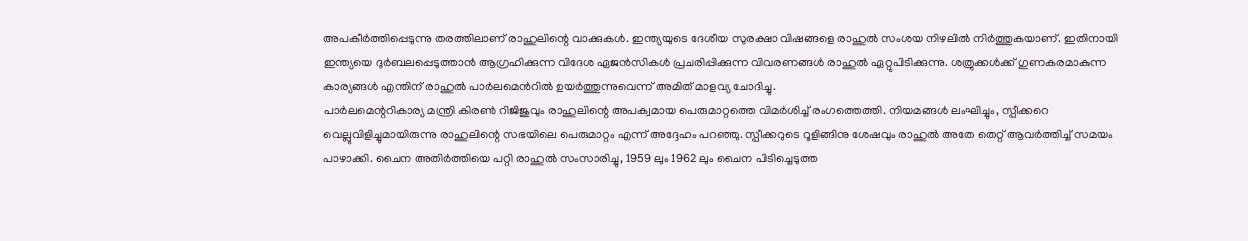അപകീർത്തിപ്പെടുന്നു തരത്തിലാണ് രാഹുലിന്റെ വാക്കുകൾ. ഇന്ത്യയുടെ ദേശീയ സുരക്ഷാ വിഷങ്ങളെ രാഹുൽ സംശയ നിഴലിൽ നിർത്തുകയാണ്. ഇതിനായി ഇന്ത്യയെ ദുർബലപ്പെടുത്താൻ ആഗ്രഹിക്കുന്ന വിദേശ ഏജൻസികൾ പ്രചരിപ്പിക്കുന്ന വിവരണങ്ങൾ രാഹുൽ ഏറ്റുപിടിക്കുന്നു. ശത്രുക്കൾക്ക് ഗുണകരമാകുന്ന കാര്യങ്ങൾ എന്തിന് രാഹുൽ പാർലമെൻറിൽ ഉയർത്തുന്നുവെന്ന് അമിത് മാളവ്യ ചോദിച്ചു.
പാർലമെന്ററികാര്യ മന്ത്രി കിരൺ റിജിജുവും രാഹുലിന്റെ അപക്വമായ പെരുമാറ്റത്തെ വിമർശിച്ച് രംഗത്തെത്തി. നിയമങ്ങൾ ലംഘിച്ചും, സ്പീക്കറെ വെല്ലുവിളിച്ചുമായിരുന്നു രാഹുലിന്റെ സഭയിലെ പെരുമാറ്റം എന്ന് അദ്ദേഹം പറഞ്ഞു. സ്പീക്കറുടെ റൂളിങ്ങിനു ശേഷവും രാഹുൽ അതേ തെറ്റ് ആവർത്തിച്ച് സമയം പാഴാക്കി. ചൈന അതിർത്തിയെ പറ്റി രാഹുൽ സംസാരിച്ചു, 1959 ലും 1962 ലും ചൈന പിടിച്ചെടുത്ത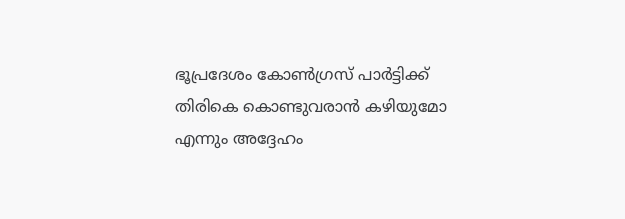ഭൂപ്രദേശം കോൺഗ്രസ് പാർട്ടിക്ക് തിരികെ കൊണ്ടുവരാൻ കഴിയുമോ എന്നും അദ്ദേഹം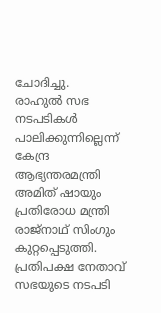ചോദിച്ചു.
രാഹുൽ സഭ നടപടികൾ പാലിക്കുന്നില്ലെന്ന് കേന്ദ്ര ആഭ്യന്തരമന്ത്രി അമിത് ഷായും പ്രതിരോധ മന്ത്രി രാജ്നാഥ് സിംഗും കുറ്റപ്പെടുത്തി. പ്രതിപക്ഷ നേതാവ് സഭയുടെ നടപടി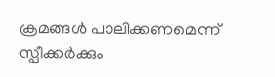ക്രമങ്ങൾ പാലിക്കണമെന്ന് സ്പീക്കർക്കും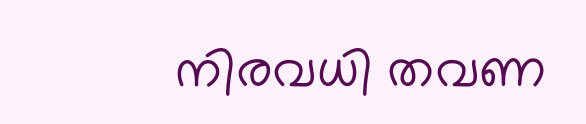നിരവധി തവണ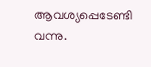ആവശ്യപ്പെടേണ്ടി വന്നു.